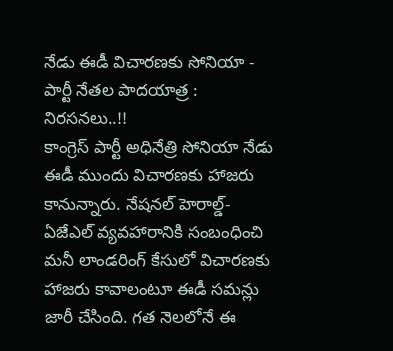నేడు ఈడీ విచారణకు సోనియా - పార్టీ నేతల పాదయాత్ర : నిరసనలు..!!
కాంగ్రెస్ పార్టీ అధినేత్రి సోనియా నేడు ఈడీ ముందు విచారణకు హాజరు కానున్నారు. నేషనల్ హెరాల్డ్-ఏజేఎల్ వ్యవహారానికి సంబంధించి మనీ లాండరింగ్ కేసులో విచారణకు హాజరు కావాలంటూ ఈడీ సమన్లు జారీ చేసింది. గత నెలలోనే ఈ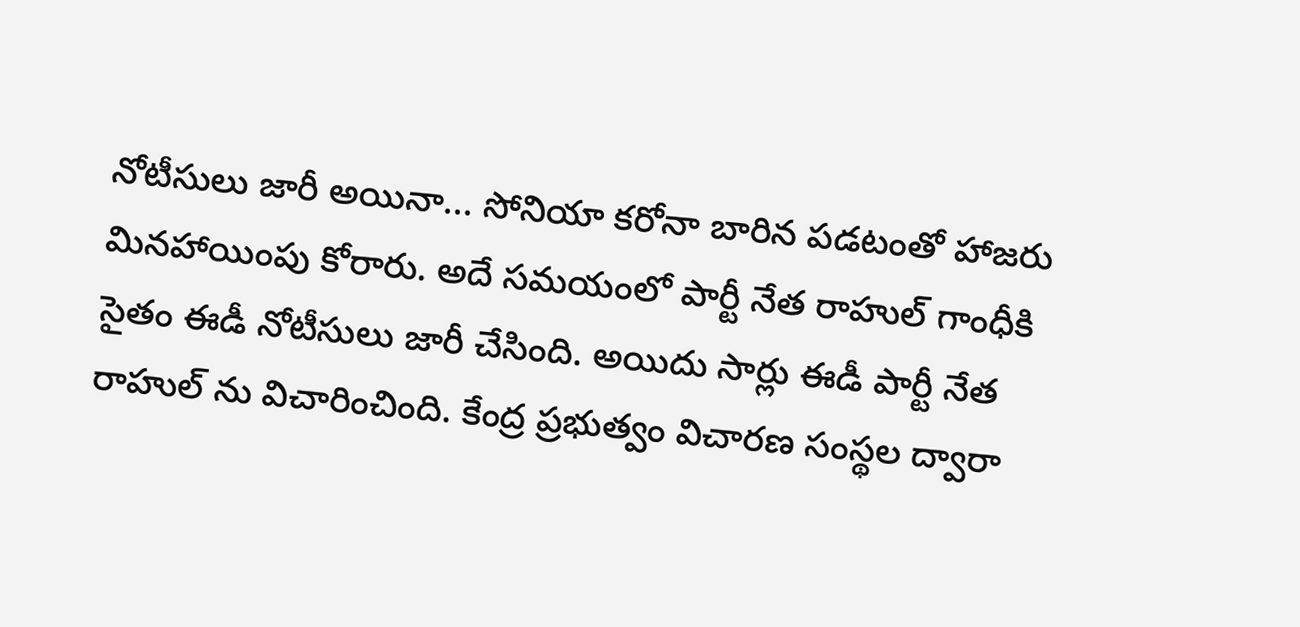నోటీసులు జారీ అయినా... సోనియా కరోనా బారిన పడటంతో హాజరు మినహాయింపు కోరారు. అదే సమయంలో పార్టీ నేత రాహుల్ గాంధీకి సైతం ఈడీ నోటీసులు జారీ చేసింది. అయిదు సార్లు ఈడీ పార్టీ నేత రాహుల్ ను విచారించింది. కేంద్ర ప్రభుత్వం విచారణ సంస్థల ద్వారా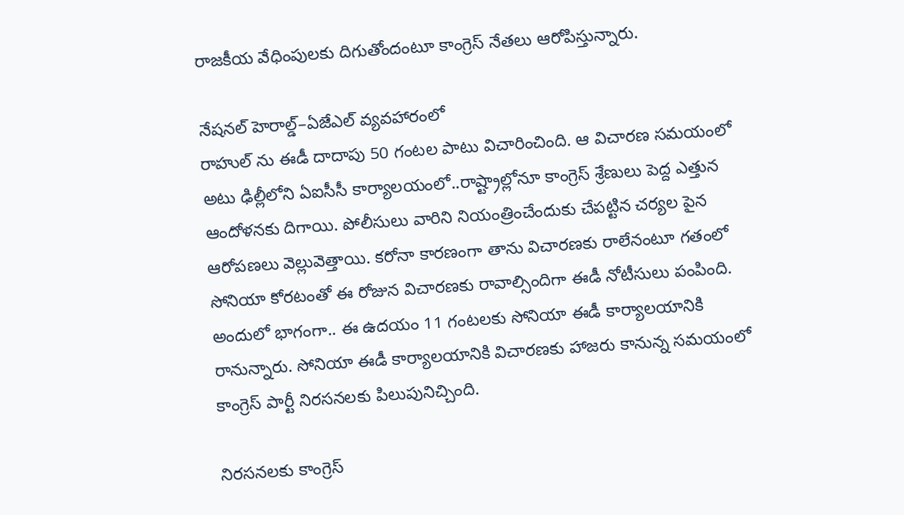రాజకీయ వేధింపులకు దిగుతోందంటూ కాంగ్రెస్ నేతలు ఆరోపిస్తున్నారు.

నేషనల్ హెరాల్డ్–ఏజేఎల్ వ్యవహారంలో
రాహుల్ ను ఈడీ దాదాపు 50 గంటల పాటు విచారించింది. ఆ విచారణ సమయంలో అటు ఢిల్లీలోని ఏఐసీసీ కార్యాలయంలో..రాష్ట్రాల్లోనూ కాంగ్రెస్ శ్రేణులు పెద్ద ఎత్తున ఆందోళనకు దిగాయి. పోలీసులు వారిని నియంత్రించేందుకు చేపట్టిన చర్యల పైన ఆరోపణలు వెల్లువెత్తాయి. కరోనా కారణంగా తాను విచారణకు రాలేనంటూ గతంలో సోనియా కోరటంతో ఈ రోజున విచారణకు రావాల్సిందిగా ఈడీ నోటీసులు పంపింది. అందులో భాగంగా.. ఈ ఉదయం 11 గంటలకు సోనియా ఈడీ కార్యాలయానికి రానున్నారు. సోనియా ఈడీ కార్యాలయానికి విచారణకు హాజరు కానున్న సమయంలో కాంగ్రెస్ పార్టీ నిరసనలకు పిలుపునిచ్చింది.

నిరసనలకు కాంగ్రెస్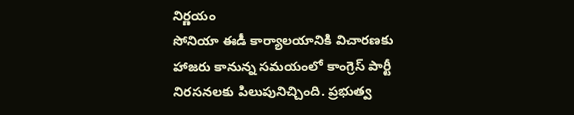నిర్ణయం
సోనియా ఈడీ కార్యాలయానికి విచారణకు హాజరు కానున్న సమయంలో కాంగ్రెస్ పార్టీ నిరసనలకు పిలుపునిచ్చింది. ప్రభుత్వ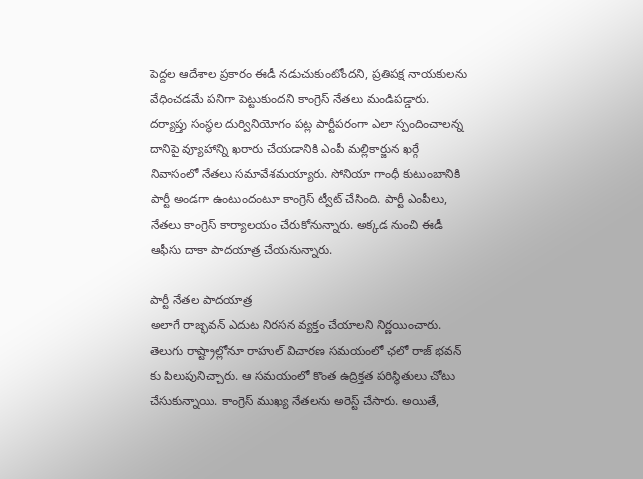పెద్దల ఆదేశాల ప్రకారం ఈడీ నడుచుకుంటోందని, ప్రతిపక్ష నాయకులను వేధించడమే పనిగా పెట్టుకుందని కాంగ్రెస్ నేతలు మండిపడ్డారు. దర్యాప్తు సంస్థల దుర్వినియోగం పట్ల పార్టీపరంగా ఎలా స్పందించాలన్న దానిపై వ్యూహాన్ని ఖరారు చేయడానికి ఎంపీ మల్లికార్జున ఖర్గే నివాసంలో నేతలు సమావేశమయ్యారు. సోనియా గాంధీ కుటుంబానికి పార్టీ అండగా ఉంటుందంటూ కాంగ్రెస్ ట్వీట్ చేసింది. పార్టీ ఎంపీలు, నేతలు కాంగ్రెస్ కార్యాలయం చేరుకోనున్నారు. అక్కడ నుంచి ఈడీ ఆఫీసు దాకా పాదయాత్ర చేయనున్నారు.

పార్టీ నేతల పాదయాత్ర
అలాగే రాజ్భవన్ ఎదుట నిరసన వ్యక్తం చేయాలని నిర్ణయించారు. తెలుగు రాష్ట్రాల్లోనూ రాహుల్ విచారణ సమయంలో ఛలో రాజ్ భవన్ కు పిలుపునిచ్చారు. ఆ సమయంలో కొంత ఉద్రిక్తత పరిస్థితులు చోటు చేసుకున్నాయి. కాంగ్రెస్ ముఖ్య నేతలను అరెస్ట్ చేసారు. అయితే,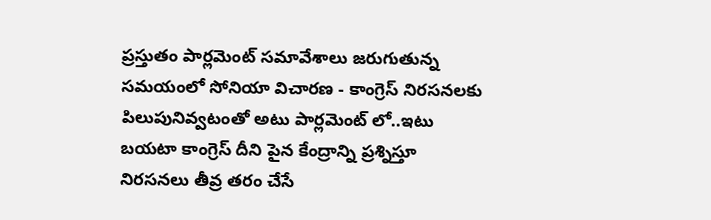ప్రస్తుతం పార్లమెంట్ సమావేశాలు జరుగుతున్న సమయంలో సోనియా విచారణ - కాంగ్రెస్ నిరసనలకు పిలుపునివ్వటంతో అటు పార్లమెంట్ లో..ఇటు బయటా కాంగ్రెస్ దీని పైన కేంద్రాన్ని ప్రశ్నిస్తూ నిరసనలు తీవ్ర తరం చేసే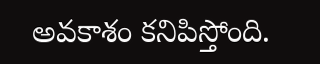అవకాశం కనిపిస్తోంది.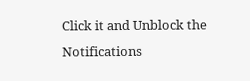Click it and Unblock the Notifications